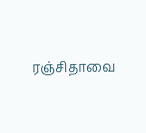ரஞ்சிதாவை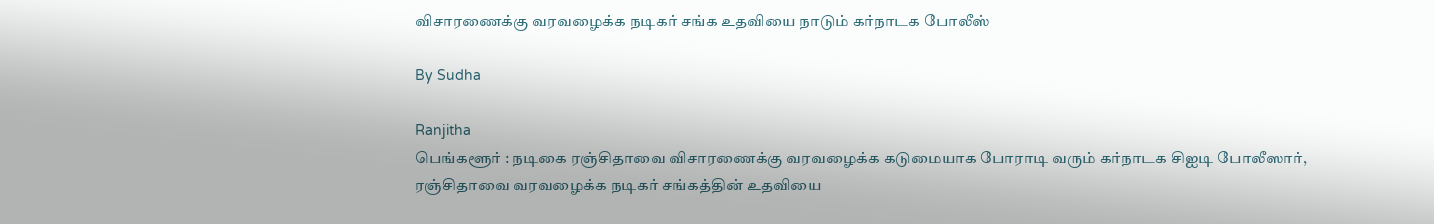விசாரணைக்கு வரவழைக்க நடிகர் சங்க உதவியை நாடும் கர்நாடக போலீஸ்

By Sudha

Ranjitha
பெங்களூர் : நடிகை ரஞ்சிதாவை விசாரணைக்கு வரவழைக்க கடுமையாக போராடி வரும் கர்நாடக சிஐடி போலீஸார், ரஞ்சிதாவை வரவழைக்க நடிகர் சங்கத்தின் உதவியை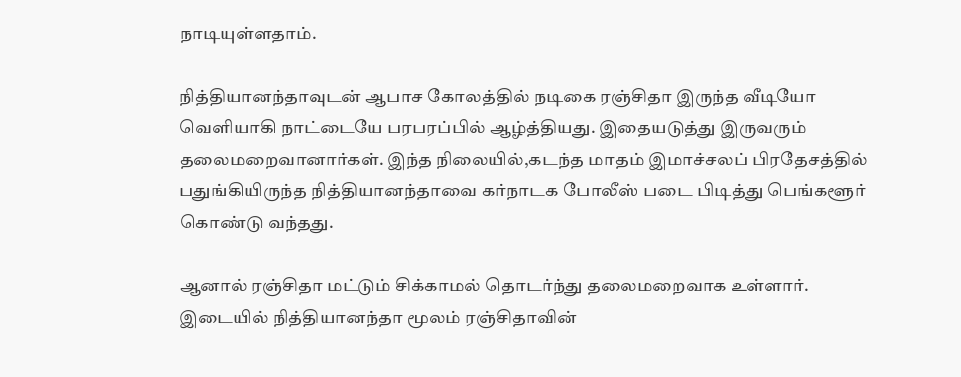நாடியுள்ளதாம்.

நித்தியானந்தாவுடன் ஆபாச கோலத்தில் நடிகை ரஞ்சிதா இருந்த வீடியோ வெளியாகி நாட்டையே பரபரப்பில் ஆழ்த்தியது. இதையடுத்து இருவரும் தலைமறைவானார்கள். இந்த நிலையில்,கடந்த மாதம் இமாச்சலப் பிரதேசத்தில் பதுங்கியிருந்த நித்தியானந்தாவை கர்நாடக போலீஸ் படை பிடித்து பெங்களூர் கொண்டு வந்தது.

ஆனால் ரஞ்சிதா மட்டும் சிக்காமல் தொடர்ந்து தலைமறைவாக உள்ளார். இடையில் நித்தியானந்தா மூலம் ரஞ்சிதாவின்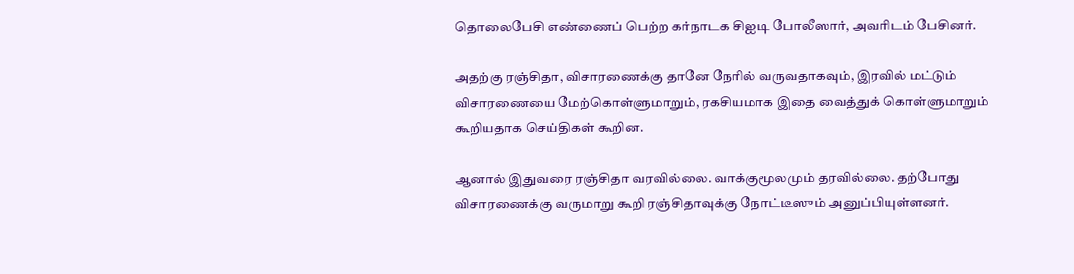தொலைபேசி எண்ணைப் பெற்ற கர்நாடக சிஐடி போலீஸார், அவரிடம் பேசினர்.

அதற்கு ரஞ்சிதா, விசாரணைக்கு தானே நேரில் வருவதாகவும், இரவில் மட்டும் விசாரணையை மேற்கொள்ளுமாறும், ரகசியமாக இதை வைத்துக் கொள்ளுமாறும் கூறியதாக செய்திகள் கூறின.

ஆனால் இதுவரை ரஞ்சிதா வரவில்லை. வாக்குமூலமும் தரவில்லை. தற்போது விசாரணைக்கு வருமாறு கூறி ரஞ்சிதாவுக்கு நோட்டீஸும் அனுப்பியுள்ளனர்.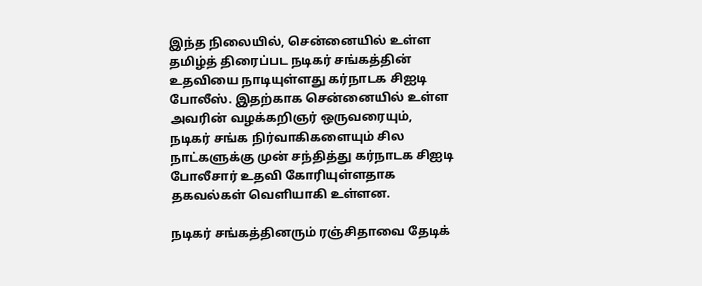இந்த நிலையில், சென்னையில் உள்ள தமிழ்த் திரைப்பட நடிகர் சங்கத்தின் உதவியை நாடியுள்ளது கர்நாடக சிஐடி போலீஸ். இதற்காக சென்னையில் உள்ள அவரின் வழக்கறிஞர் ஒருவரையும், நடிகர் சங்க நிர்வாகிகளையும் சில நாட்களுக்கு முன் சந்தித்து கர்நாடக சிஐடி போலீசார் உதவி கோரியுள்ளதாக தகவல்கள் வெளியாகி உள்ளன.

நடிகர் சங்கத்தினரும் ரஞ்சிதாவை தேடிக்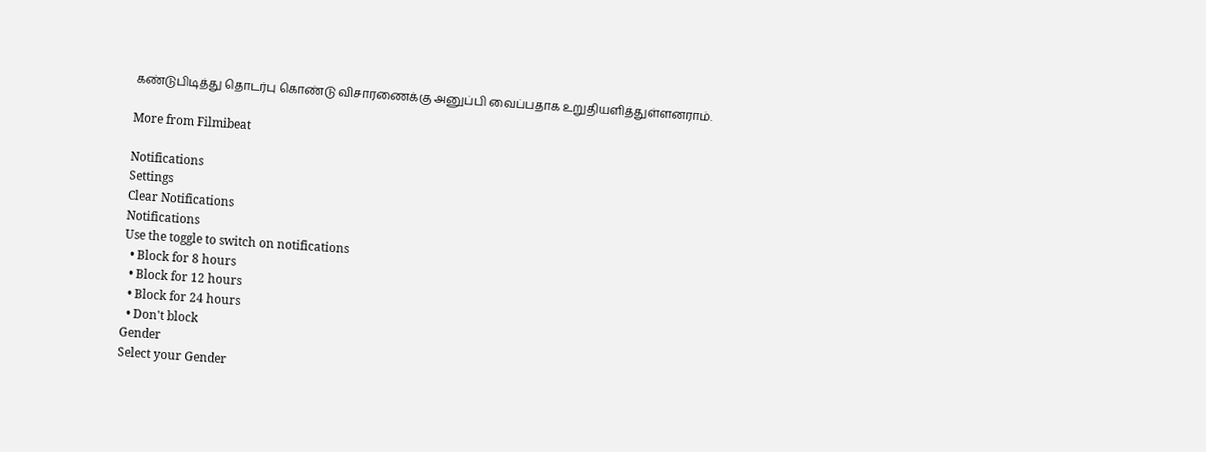கண்டுபிடித்து தொடர்பு கொண்டு விசாரணைக்கு அனுப்பி வைப்பதாக உறுதியளித்துள்ளனராம்.

More from Filmibeat

Notifications
Settings
Clear Notifications
Notifications
Use the toggle to switch on notifications
  • Block for 8 hours
  • Block for 12 hours
  • Block for 24 hours
  • Don't block
Gender
Select your Gender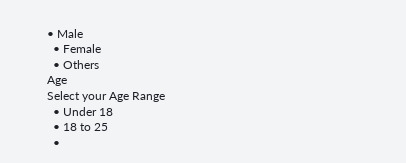• Male
  • Female
  • Others
Age
Select your Age Range
  • Under 18
  • 18 to 25
  •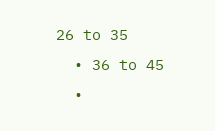26 to 35
  • 36 to 45
  •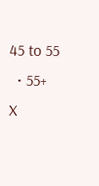45 to 55
  • 55+
X